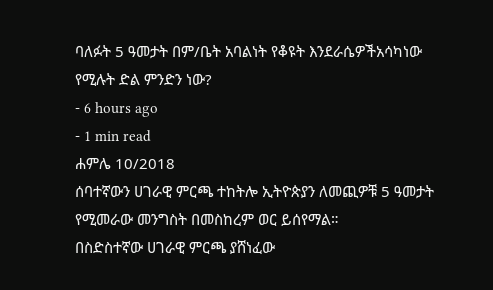ባለፉት 5 ዓመታት በም/ቤት አባልነት የቆዩት እንደራሴዎችአሳካነው የሚሉት ድል ምንድን ነው?
- 6 hours ago
- 1 min read
ሐምሌ 10/2018
ሰባተኛውን ሀገራዊ ምርጫ ተከትሎ ኢትዮጵያን ለመጪዎቹ 5 ዓመታት የሚመራው መንግስት በመስከረም ወር ይሰየማል።
በስድስተኛው ሀገራዊ ምርጫ ያሸነፈው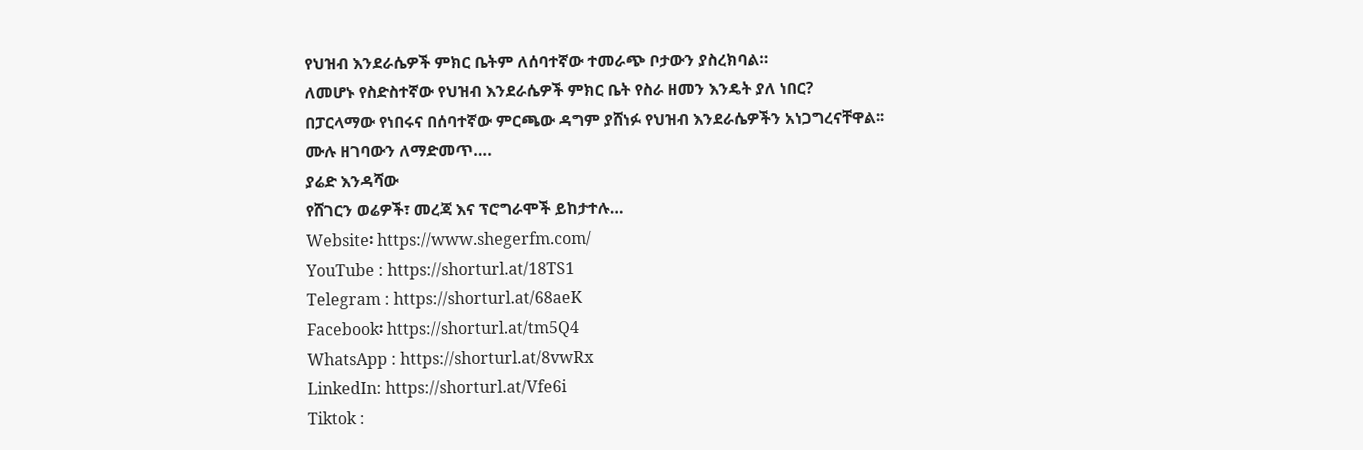የህዝብ እንደራሴዎች ምክር ቤትም ለሰባተኛው ተመራጭ ቦታውን ያስረክባል።
ለመሆኑ የስድስተኛው የህዝብ እንደራሴዎች ምክር ቤት የስራ ዘመን እንዴት ያለ ነበር?
በፓርላማው የነበሩና በሰባተኛው ምርጫው ዳግም ያሸነፉ የህዝብ እንደራሴዎችን አነጋግረናቸዋል፡፡
ሙሉ ዘገባውን ለማድመጥ….
ያሬድ እንዳሻው
የሸገርን ወሬዎች፣ መረጃ እና ፕሮግራሞች ይከታተሉ…
Website፡ https://www.shegerfm.com/
YouTube : https://shorturl.at/18TS1
Telegram : https://shorturl.at/68aeK
Facebook፡ https://shorturl.at/tm5Q4
WhatsApp : https://shorturl.at/8vwRx
LinkedIn: https://shorturl.at/Vfe6i
Tiktok :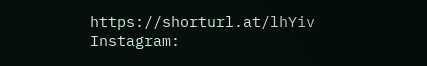https://shorturl.at/lhYiv
Instagram: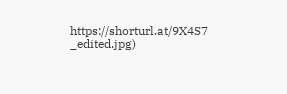https://shorturl.at/9X4S7
_edited.jpg)